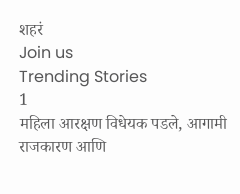शहरं
Join us
Trending Stories
1
महिला आरक्षण विधेयक पडले, आगामी राजकारण आणि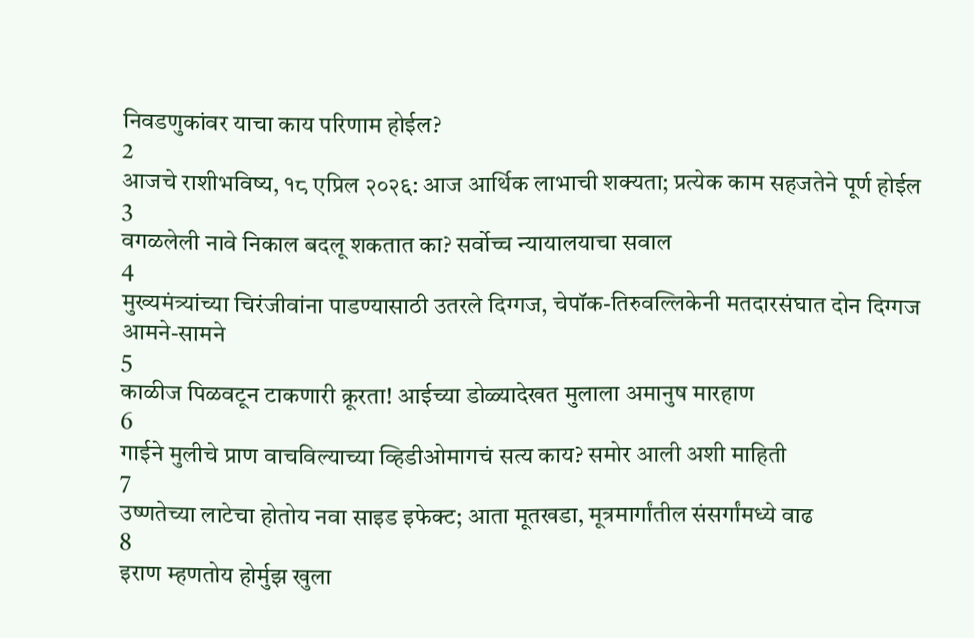निवडणुकांवर याचा काय परिणाम होईल?
2
आजचे राशीभविष्य, १८ एप्रिल २०२६: आज आर्थिक लाभाची शक्यता; प्रत्येक काम सहजतेने पूर्ण होईल
3
वगळलेली नावे निकाल बदलू शकतात का? सर्वोच्च न्यायालयाचा सवाल
4
मुख्यमंत्र्यांच्या चिरंजीवांना पाडण्यासाठी उतरले दिग्गज, चेपॉक-तिरुवल्लिकेनी मतदारसंघात दोन दिग्गज आमने-सामने
5
काळीज पिळवटून टाकणारी क्रूरता! आईच्या डोळ्यादेखत मुलाला अमानुष मारहाण
6
गाईने मुलीचे प्राण वाचविल्याच्या व्हिडीओमागचं सत्य काय? समोर आली अशी माहिती
7
उष्णतेच्या लाटेचा होतोय नवा साइड इफेक्ट; आता मूतखडा, मूत्रमार्गांतील संसर्गांमध्ये वाढ
8
इराण म्हणतोय होर्मुझ खुला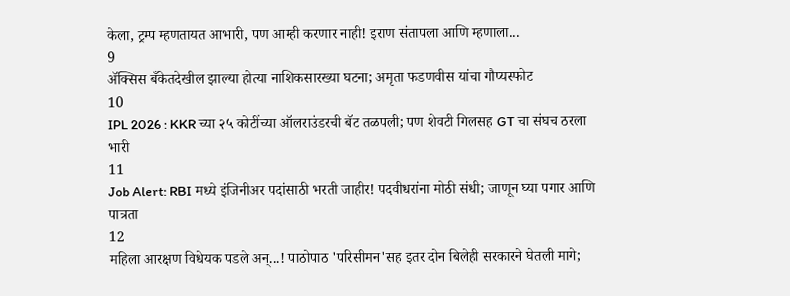केला, ट्रम्प म्हणतायत आभारी, पण आम्ही करणार नाही! इराण संतापला आणि म्हणाला...
9
ॲक्सिस बँकेतदेखील झाल्या होत्या नाशिकसारख्या घटना; अमृता फडणवीस यांचा गौप्यस्फोट
10
IPL 2026 : KKR च्या २५ कोटींच्या ऑलराउंडरची बॅट तळपली; पण शेवटी गिलसह GT चा संघच ठरला भारी
11
Job Alert: RBI मध्ये इंजिनीअर पदांसाठी भरती जाहीर! पदवीधरांना मोठी संधी; जाणून घ्या पगार आणि पात्रता
12
महिला आरक्षण विधेयक पडले अन्...! पाठोपाठ 'परिसीमन'सह इतर दोन बिलेही सरकारने घेतली मागे;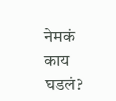नेमकं काय घडलं?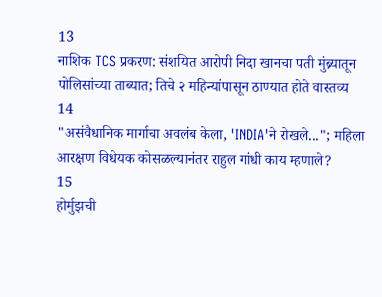13
नाशिक TCS प्रकरण: संशयित आरोपी निदा खानचा पती मुंब्र्यातून पोलिसांच्या ताब्यात; तिचे २ महिन्यांपासून ठाण्यात होते वास्तव्य
14
"असंवैधानिक मार्गाचा अवलंब केला, 'INDIA'ने रोखले..."; महिला आरक्षण विधेयक कोसळल्यानंतर राहुल गांधी काय म्हणाले?
15
होर्मुझची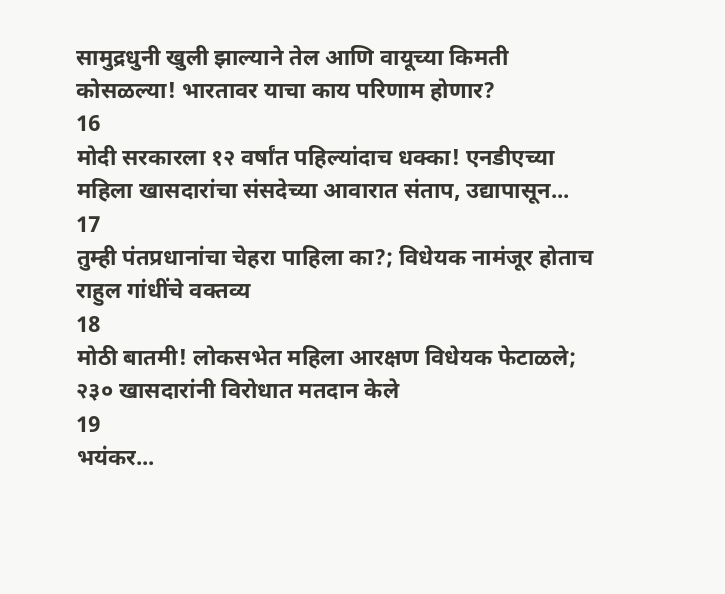सामुद्रधुनी खुली झाल्याने तेल आणि वायूच्या किमती कोसळल्या! भारतावर याचा काय परिणाम होणार?
16
मोदी सरकारला १२ वर्षांत पहिल्यांदाच धक्का! एनडीएच्या महिला खासदारांचा संसदेच्या आवारात संताप, उद्यापासून...
17
तुम्ही पंतप्रधानांचा चेहरा पाहिला का?; विधेयक नामंजूर होताच राहुल गांधींचे वक्तव्य
18
मोठी बातमी! लोकसभेत महिला आरक्षण विधेयक फेटाळले; २३० खासदारांनी विरोधात मतदान केले
19
भयंकर...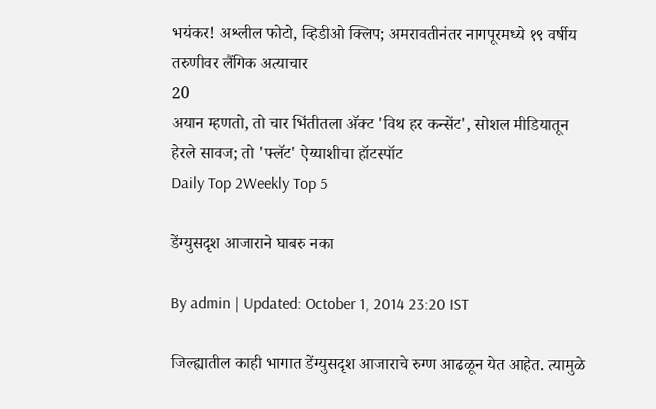भयंकर! अश्लील फोटो, व्हिडीओ क्लिप; अमरावतीनंतर नागपूरमध्ये १९ वर्षीय तरुणीवर लैंगिक अत्याचार
20
अयान म्हणतो, तो चार भिंतीतला अ‍ॅक्ट 'विथ हर कन्सेंट', सोशल मीडियातून हेरले सावज; तो 'फ्लॅट' ऐय्याशीचा हॉटस्पॉट
Daily Top 2Weekly Top 5

डेंग्युसदृश आजाराने घाबरु नका

By admin | Updated: October 1, 2014 23:20 IST

जिल्ह्यातील काही भागात डेंग्युसदृश आजाराचे रुग्ण आढळून येत आहेत. त्यामुळे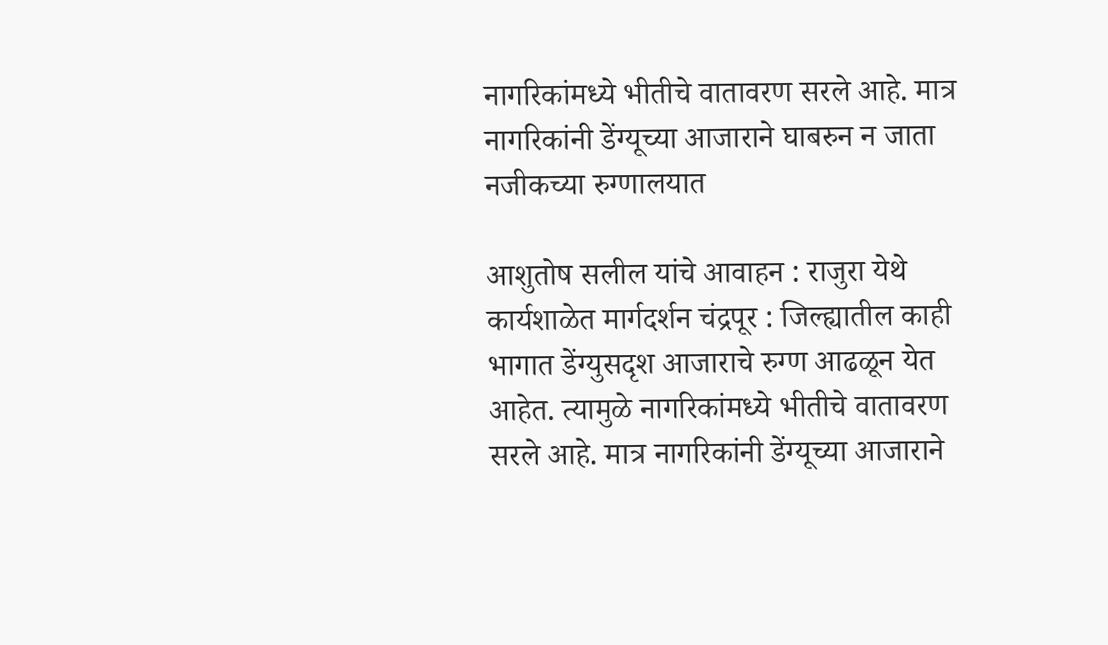नागरिकांमध्ये भीतीचे वातावरण सरले आहे. मात्र नागरिकांनी डेंग्यूच्या आजाराने घाबरुन न जाता नजीकच्या रुग्णालयात

आशुतोष सलील यांचे आवाहन : राजुरा येथे कार्यशाळेत मार्गदर्शन चंद्रपूर : जिल्ह्यातील काही भागात डेंग्युसदृश आजाराचे रुग्ण आढळून येत आहेत. त्यामुळे नागरिकांमध्ये भीतीचे वातावरण सरले आहे. मात्र नागरिकांनी डेंग्यूच्या आजाराने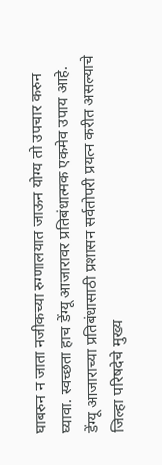घाबरुन न जाता नजीकच्या रुग्णालयात जाऊन योग्य तो उपचार करुन घ्यावा. स्वच्छता हाच डेंग्यू आजारावर प्रतिबंधात्मक एकमेव उपाय आहे. डेंग्यू आजाराच्या प्रतिबंधासाठी प्रशासन सर्वतोपरी प्रयत्न करीत असल्याचे जिल्हा परिषदेचे मुख्य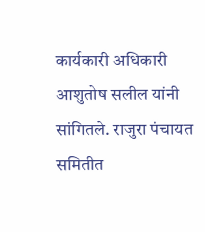कार्यकारी अधिकारी आशुतोष सलील यांनी सांगितले. राजुरा पंचायत समितीत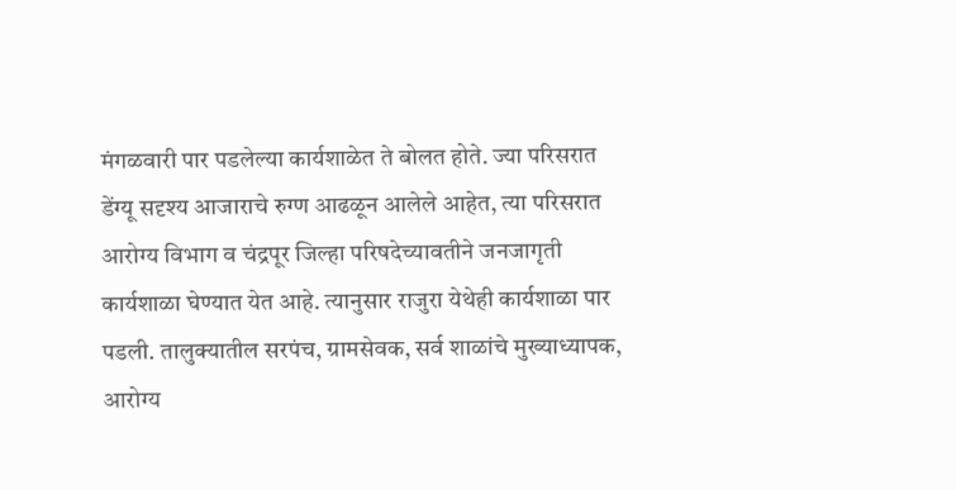मंगळवारी पार पडलेल्या कार्यशाळेत ते बोलत होते. ज्या परिसरात डेंग्यू सदृश्य आजाराचे रुग्ण आढळून आलेले आहेत, त्या परिसरात आरोग्य विभाग व चंद्रपूर जिल्हा परिषदेच्यावतीने जनजागृती कार्यशाळा घेण्यात येत आहे. त्यानुसार राजुरा येथेही कार्यशाळा पार पडली. तालुक्यातील सरपंच, ग्रामसेवक, सर्व शाळांचे मुख्याध्यापक, आरोग्य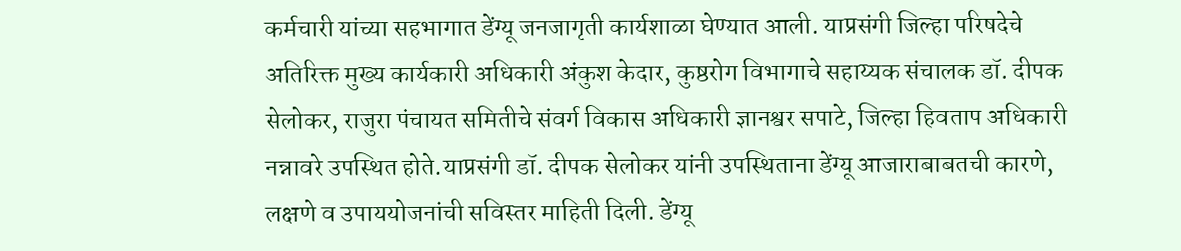कर्मचारी यांच्या सहभागात डेंग्यू जनजागृती कार्यशाळा घेण्यात आली. याप्रसंगी जिल्हा परिषदेचे अतिरिक्त मुख्य कार्यकारी अधिकारी अंकुश केदार, कुष्ठरोग विभागाचे सहाय्यक संचालक डॉ. दीपक सेलोकर, राजुरा पंचायत समितीचे संवर्ग विकास अधिकारी ज्ञानश्वर सपाटे, जिल्हा हिवताप अधिकारी नन्नावरे उपस्थित होते.याप्रसंगी डॉ. दीपक सेलोकर यांनी उपस्थिताना डेंग्यू आजाराबाबतची कारणे, लक्षणे व उपाययोजनांची सविस्तर माहिती दिली. डेंग्यू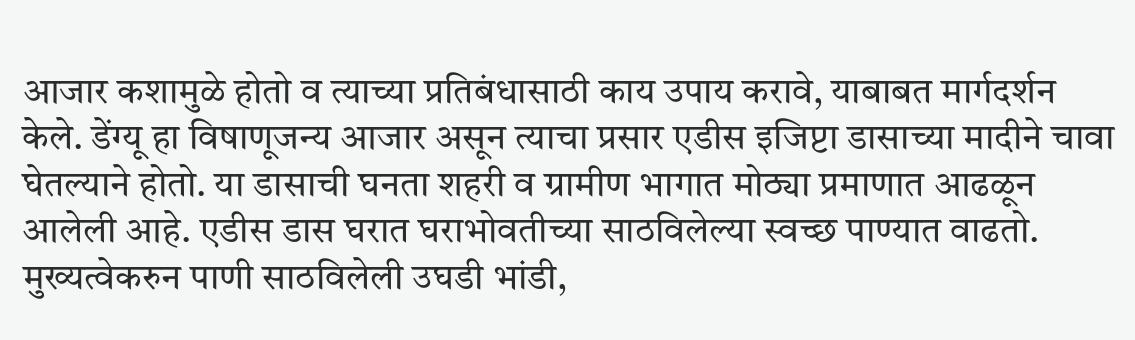आजार कशामुळे होतो व त्याच्या प्रतिबंधासाठी काय उपाय करावे, याबाबत मार्गदर्शन केले. डेंग्यू हा विषाणूजन्य आजार असून त्याचा प्रसार एडीस इजिप्टा डासाच्या मादीने चावा घेतल्याने होतो. या डासाची घनता शहरी व ग्रामीण भागात मोठ्या प्रमाणात आढळून आलेली आहे. एडीस डास घरात घराभोवतीच्या साठविलेल्या स्वच्छ पाण्यात वाढतो. मुख्यत्वेकरुन पाणी साठविलेली उघडी भांडी,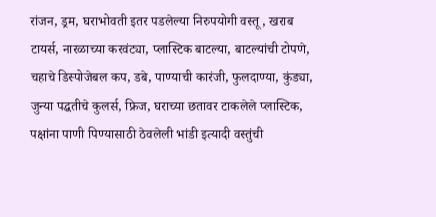रांजन, ड्रम, घराभोवती इतर पडलेल्या निरुपयोगी वस्तू, खराब टायर्स, नारळाच्या करवंट्या, प्लास्टिक बाटल्या, बाटल्यांची टोपणे, चहाचे डिस्पोजेबल कप, डबे, पाण्याची कारंजी, फुलदाण्या, कुंड्या, जुन्या पद्धतीचे कुलर्स, फ्रिज, घराच्या छतावर टाकलेले प्लास्टिक, पक्षांना पाणी पिण्यासाठी ठेवलेली भांडी इत्यादी वस्तुंची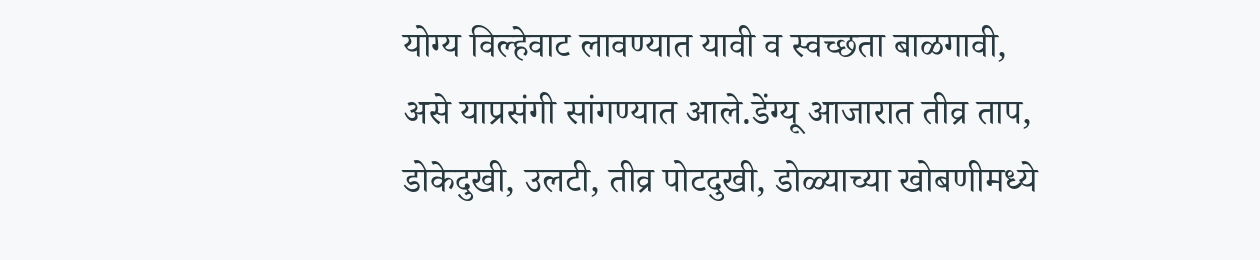योग्य विल्हेवाट लावण्यात यावी व स्वच्छता बाळगावी, असे याप्रसंगी सांगण्यात आले.डेंग्यू आजारात तीव्र ताप, डोकेदुखी, उलटी, तीव्र पोटदुखी, डोळ्याच्या खोबणीमध्ये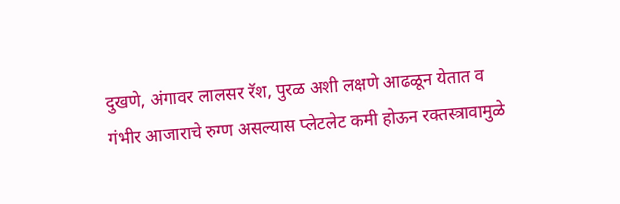दुखणे, अंगावर लालसर रॅश, पुरळ अशी लक्षणे आढळून येतात व गंभीर आजाराचे रुग्ण असल्यास प्लेटलेट कमी होऊन रक्तस्त्रावामुळे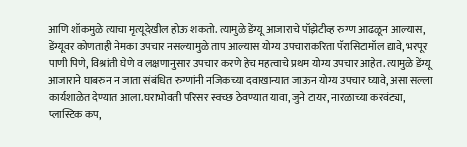आणि शॉकमुळे त्याचा मृत्यूदेखील होऊ शकतो. त्यामुळे डेंग्यू आजाराचे पॉझेटीव्ह रुग्ण आढळून आल्यास, डेंग्यूवर कोणताही नेमका उपचार नसल्यामुळे ताप आल्यास योग्य उपचाराकरिता पॅरासिटामॉल द्यावे, भरपूर पाणी पिणे, विश्रांती घेणे व लक्षणानुसार उपचार करणे हेच महत्वाचे प्रथम योग्य उपचार आहेत. त्यामुळे डेंग्यू आजाराने घाबरुन न जाता संबंधित रुग्णांनी नजिकच्या दवाखान्यात जाऊन योग्य उपचार घ्यावे, असा सल्ला कार्यशाळेत देण्यात आला.घराभोवती परिसर स्वच्छ ठेवण्यात यावा, जुने टायर, नारळाच्या करवंट्या, प्लास्टिक कप,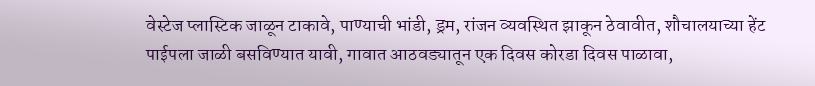वेस्टेज प्लास्टिक जाळून टाकावे, पाण्याची भांडी, ड्रम, रांजन व्यवस्थित झाकून ठेवावीत, शौचालयाच्या हेंट पाईपला जाळी बसविण्यात यावी, गावात आठवड्यातून एक दिवस कोरडा दिवस पाळावा,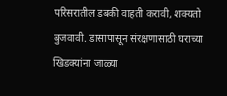परिसरातील डबकी वाहती करावी, शक्यतो बुजवावी. डासापासून संरक्षणासाठी घराच्या खिडक्यांना जाळ्या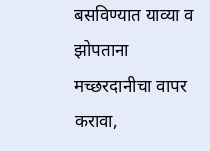बसविण्यात याव्या व झोपताना मच्छरदानीचा वापर करावा,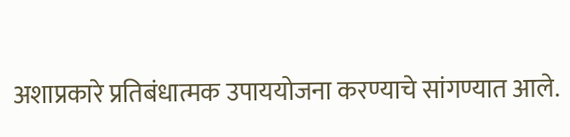अशाप्रकारे प्रतिबंधात्मक उपाययोजना करण्याचे सांगण्यात आले.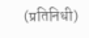(प्रतिनिधी)